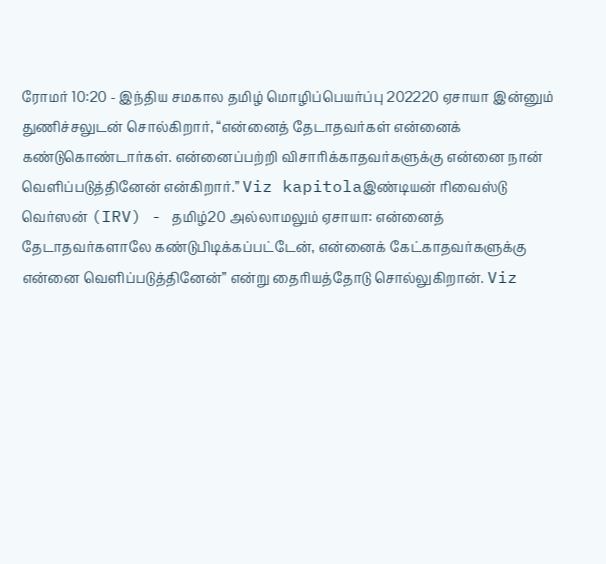ரோமர் 10:20 - இந்திய சமகால தமிழ் மொழிப்பெயர்ப்பு 202220 ஏசாயா இன்னும் துணிச்சலுடன் சொல்கிறார், “என்னைத் தேடாதவர்கள் என்னைக் கண்டுகொண்டார்கள். என்னைப்பற்றி விசாரிக்காதவர்களுக்கு என்னை நான் வெளிப்படுத்தினேன் என்கிறார்.” Viz kapitolaஇண்டியன் ரிவைஸ்டு வெர்ஸன் (IRV) - தமிழ்20 அல்லாமலும் ஏசாயா: என்னைத் தேடாதவர்களாலே கண்டுபிடிக்கப்பட்டேன், என்னைக் கேட்காதவர்களுக்கு என்னை வெளிப்படுத்தினேன்” என்று தைரியத்தோடு சொல்லுகிறான். Viz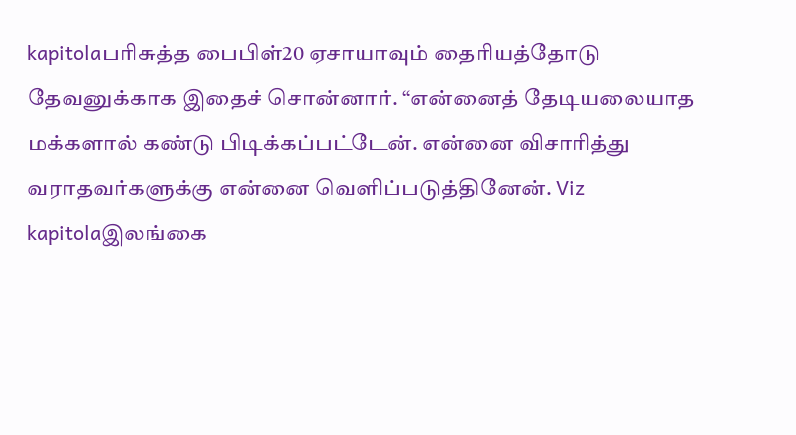kapitolaபரிசுத்த பைபிள்20 ஏசாயாவும் தைரியத்தோடு தேவனுக்காக இதைச் சொன்னார். “என்னைத் தேடியலையாத மக்களால் கண்டு பிடிக்கப்பட்டேன். என்னை விசாரித்து வராதவர்களுக்கு என்னை வெளிப்படுத்தினேன். Viz kapitolaஇலங்கை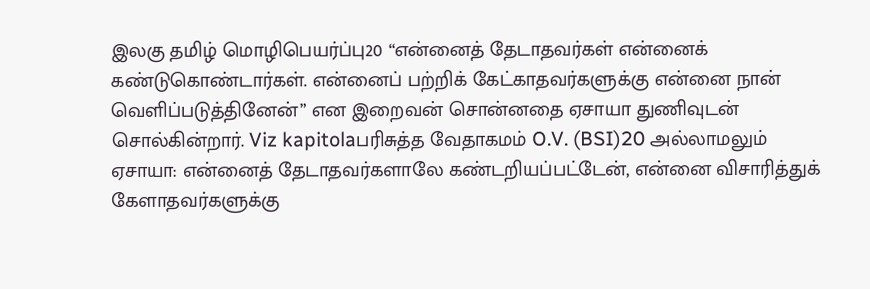இலகு தமிழ் மொழிபெயர்ப்பு20 “என்னைத் தேடாதவர்கள் என்னைக் கண்டுகொண்டார்கள். என்னைப் பற்றிக் கேட்காதவர்களுக்கு என்னை நான் வெளிப்படுத்தினேன்” என இறைவன் சொன்னதை ஏசாயா துணிவுடன் சொல்கின்றார். Viz kapitolaபரிசுத்த வேதாகமம் O.V. (BSI)20 அல்லாமலும் ஏசாயா: என்னைத் தேடாதவர்களாலே கண்டறியப்பட்டேன், என்னை விசாரித்துக் கேளாதவர்களுக்கு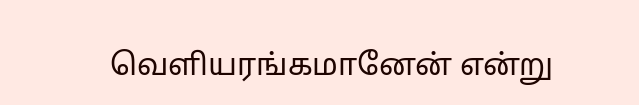வெளியரங்கமானேன் என்று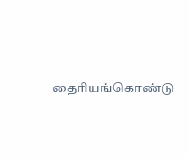தைரியங்கொண்டு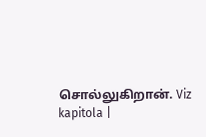சொல்லுகிறான். Viz kapitola |